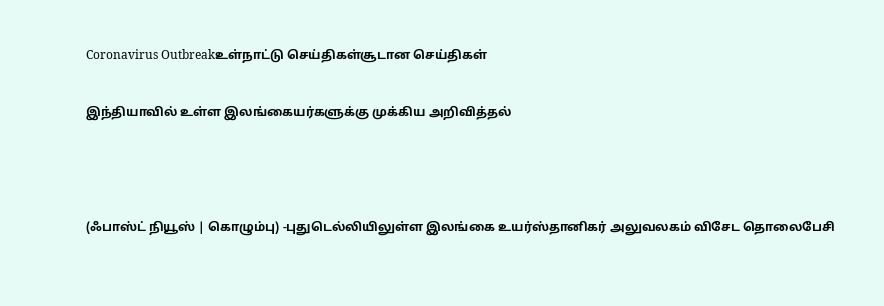Coronavirus Outbreakஉள்நாட்டு செய்திகள்சூடான செய்திகள்

இந்தியாவில் உள்ள இலங்கையர்களுக்கு முக்கிய அறிவித்தல்



(ஃபாஸ்ட் நியூஸ் | கொழும்பு) -புதுடெல்லியிலுள்ள இலங்கை உயர்ஸ்தானிகர் அலுவலகம் விசேட தொலைபேசி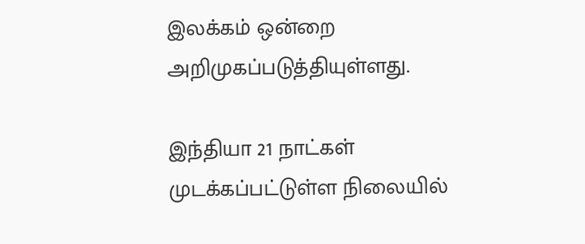இலக்கம் ஒன்றை அறிமுகப்படுத்தியுள்ளது.

இந்தியா 21 நாட்கள் முடக்கப்பட்டுள்ள நிலையில்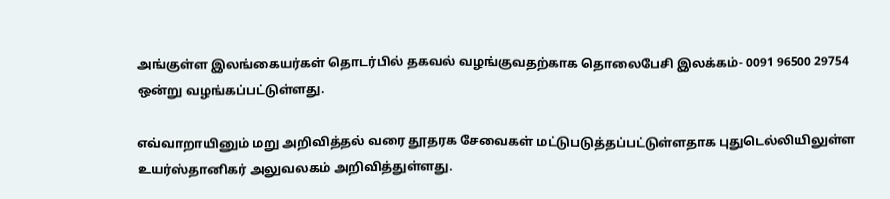அங்குள்ள இலங்கையர்கள் தொடர்பில் தகவல் வழங்குவதற்காக தொலைபேசி இலக்கம்- 0091 96500 29754   ஒன்று வழங்கப்பட்டுள்ளது.

எவ்வாறாயினும் மறு அறிவித்தல் வரை தூதரக சேவைகள் மட்டுபடுத்தப்பட்டுள்ளதாக புதுடெல்லியிலுள்ள உயர்ஸ்தானிகர் அலுவலகம் அறிவித்துள்ளது.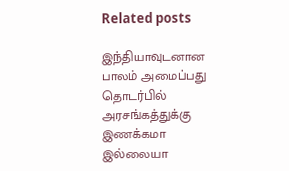Related posts

இந்தியாவுடனான பாலம் அமைப்பது தொடர்பில் அரசங்கத்துக்கு இணக்கமா இல்லையா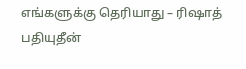எங்களுக்கு தெரியாது – ரிஷாத் பதியுதீன்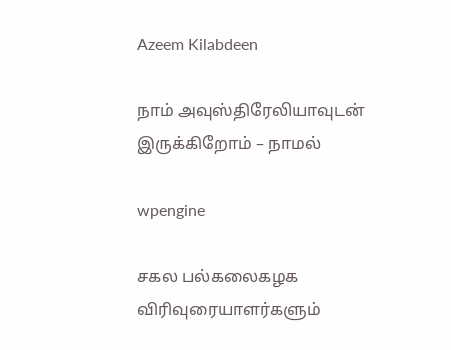Azeem Kilabdeen

நாம் அவுஸ்திரேலியாவுடன் இருக்கிறோம் – நாமல்

wpengine

சகல பல்கலைகழக விரிவுரையாளர்களும்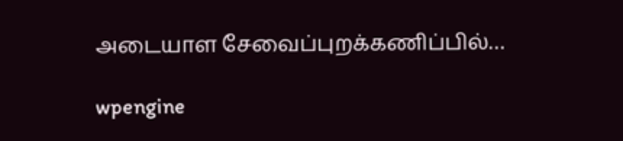அடையாள சேவைப்புறக்கணிப்பில்…

wpengine